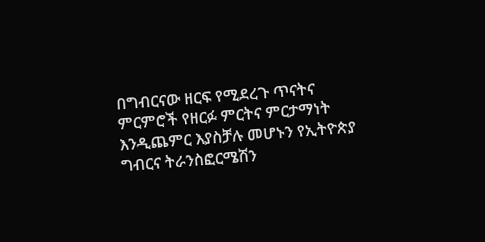በግብርናው ዘርፍ የሚደረጉ ጥናትና ምርምሮች የዘርፉ ምርትና ምርታማነት እንዲጨምር እያስቻሉ መሆኑን የኢትዮጵያ ግብርና ትራንስፎርሜሽን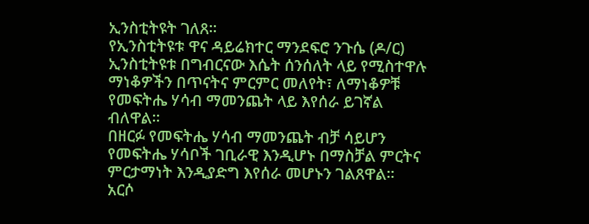ኢንስቲትዩት ገለጸ።
የኢንስቲትዩቱ ዋና ዳይሬክተር ማንደፍሮ ንጉሴ (ዶ/ር) ኢንስቲትዩቱ በግብርናው እሴት ሰንሰለት ላይ የሚስተዋሉ ማነቆዎችን በጥናትና ምርምር መለየት፣ ለማነቆዎቹ የመፍትሔ ሃሳብ ማመንጨት ላይ እየሰራ ይገኛል ብለዋል፡፡
በዘርፉ የመፍትሔ ሃሳብ ማመንጨት ብቻ ሳይሆን የመፍትሔ ሃሳቦች ገቢራዊ እንዲሆኑ በማስቻል ምርትና ምርታማነት እንዲያድግ እየሰራ መሆኑን ገልጸዋል።
አርሶ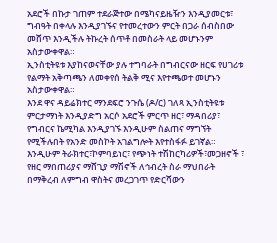አደሮች በኩታ ገጠም ተደራጅተው በሜካናይዜዥን እንዲያመርቱ፣ ግብዓት በቀላሉ እንዲያገኙና የተመረተውን ምርት በጋራ ሰብስበው መሸጥ እንዲችሉ ትኩረት ሰጥቶ በመስራት ላይ መሆኑንም አስታውቀዋል።
ኢንስቲትዩቱ እያከናወናቸው ያሉ ተግባራት በግብርናው ዘርፍ የሀገሪቱ የልማት አቅጣጫን ለመቀየሰ ትልቅ ሚና እየተጫወተ መሆኑን አስታውቀዋል።
እንደ ዋና ዳይሬክተር ማንደፍሮ ንጉሴ (ዶ/ር) ገለጻ ኢንስቲትዩቱ ምርታማነት እንዲያድግ አርሶ አደሮች ምርጥ ዘር፣ ማዳበሪያ፣ የግብርና ኬሚካል እንዲያገኙ እንዲሁም ስልጠና ማግኘት የሚችሉበት የአንድ መስኮት አገልግሎት እየተስፋፉ ይገኛል።
እንዲሁም ትራክተር፣ኮምባይነር፣ የጭነት ተሽከርካሪዎች፣መጋዘኖች ፣ የዘር ማበጠሪያና ማሸጊያ ማሽኖች ለኅብረት ስራ ማህበራት በማቅረብ ለምግብ ዋስትና መረጋገጥ የድርሻውን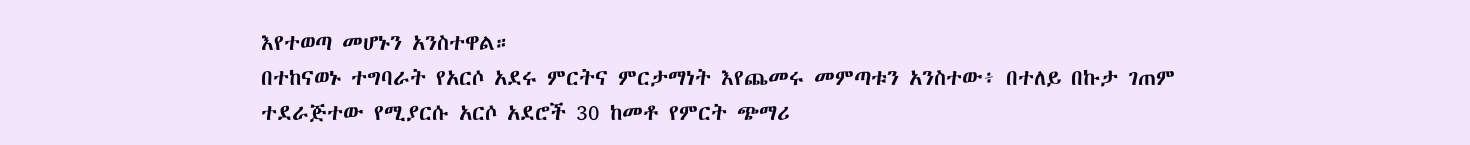እየተወጣ መሆኑን አንስተዋል።
በተከናወኑ ተግባራት የአርሶ አደሩ ምርትና ምርታማነት እየጨመሩ መምጣቱን አንስተው፥ በተለይ በኩታ ገጠም ተደራጅተው የሚያርሱ አርሶ አደሮች 30 ከመቶ የምርት ጭማሪ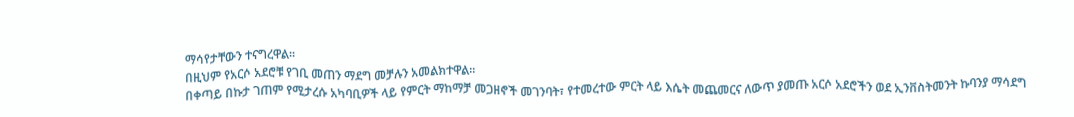ማሳየታቸውን ተናግረዋል።
በዚህም የአርሶ አደሮቹ የገቢ መጠን ማደግ መቻሉን አመልክተዋል።
በቀጣይ በኩታ ገጠም የሚታረሱ አካባቢዎች ላይ የምርት ማከማቻ መጋዘኖች መገንባት፣ የተመረተው ምርት ላይ እሴት መጨመርና ለውጥ ያመጡ አርሶ አደሮችን ወደ ኢንቨስትመንት ኩባንያ ማሳደግ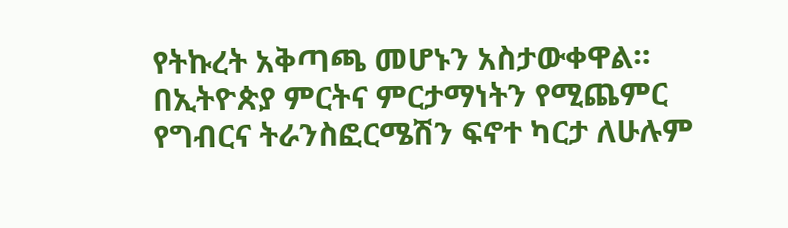የትኩረት አቅጣጫ መሆኑን አስታውቀዋል።
በኢትዮጵያ ምርትና ምርታማነትን የሚጨምር የግብርና ትራንስፎርሜሽን ፍኖተ ካርታ ለሁሉም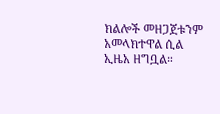ክልሎች መዘጋጀቱንም አመላክተዋል ሲል ኢዜአ ዘግቧል።